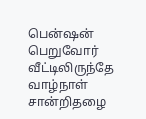பென்ஷன் பெறுவோர் வீட்டிலிருந்தே வாழ்நாள் சான்றிதழை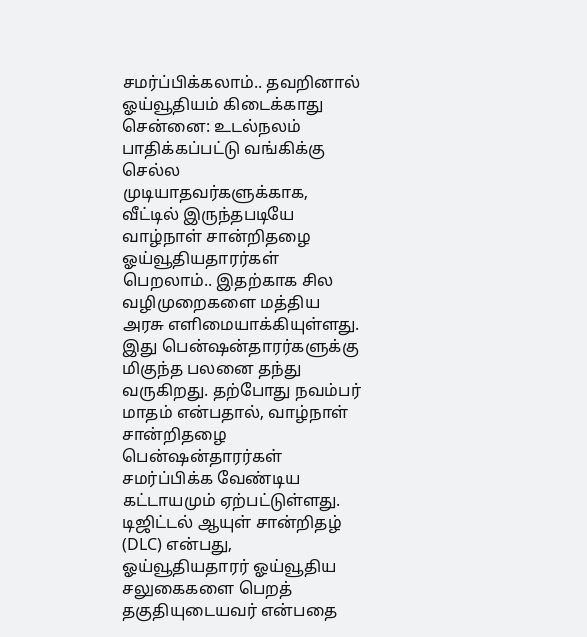சமர்ப்பிக்கலாம்.. தவறினால் ஓய்வூதியம் கிடைக்காது
சென்னை: உடல்நலம் பாதிக்கப்பட்டு வங்கிக்கு செல்ல முடியாதவர்களுக்காக, வீட்டில் இருந்தபடியே வாழ்நாள் சான்றிதழை ஓய்வூதியதாரர்கள் பெறலாம்.. இதற்காக சில வழிமுறைகளை மத்திய அரசு எளிமையாக்கியுள்ளது. இது பென்ஷன்தாரர்களுக்கு மிகுந்த பலனை தந்து வருகிறது. தற்போது நவம்பர் மாதம் என்பதால், வாழ்நாள் சான்றிதழை பென்ஷன்தாரர்கள் சமர்ப்பிக்க வேண்டிய கட்டாயமும் ஏற்பட்டுள்ளது.
டிஜிட்டல் ஆயுள் சான்றிதழ் (DLC) என்பது, ஓய்வூதியதாரர் ஓய்வூதிய சலுகைகளை பெறத் தகுதியுடையவர் என்பதை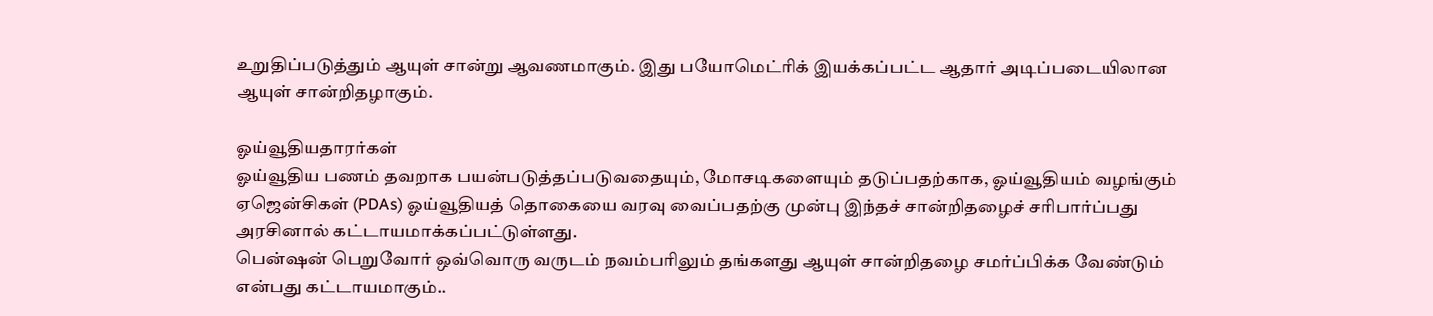உறுதிப்படுத்தும் ஆயுள் சான்று ஆவணமாகும். இது பயோமெட்ரிக் இயக்கப்பட்ட ஆதார் அடிப்படையிலான ஆயுள் சான்றிதழாகும்.

ஓய்வூதியதாரர்கள்
ஓய்வூதிய பணம் தவறாக பயன்படுத்தப்படுவதையும், மோசடிகளையும் தடுப்பதற்காக, ஓய்வூதியம் வழங்கும் ஏஜென்சிகள் (PDAs) ஓய்வூதியத் தொகையை வரவு வைப்பதற்கு முன்பு இந்தச் சான்றிதழைச் சரிபார்ப்பது அரசினால் கட்டாயமாக்கப்பட்டுள்ளது.
பென்ஷன் பெறுவோர் ஒவ்வொரு வருடம் நவம்பரிலும் தங்களது ஆயுள் சான்றிதழை சமர்ப்பிக்க வேண்டும் என்பது கட்டாயமாகும்..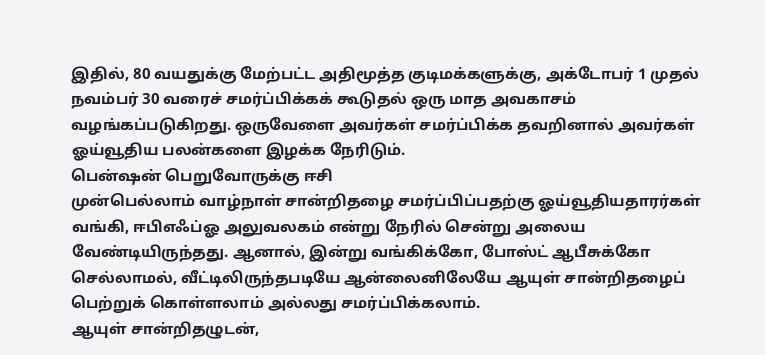இதில், 80 வயதுக்கு மேற்பட்ட அதிமூத்த குடிமக்களுக்கு, அக்டோபர் 1 முதல் நவம்பர் 30 வரைச் சமர்ப்பிக்கக் கூடுதல் ஒரு மாத அவகாசம் வழங்கப்படுகிறது. ஒருவேளை அவர்கள் சமர்ப்பிக்க தவறினால் அவர்கள் ஓய்வூதிய பலன்களை இழக்க நேரிடும்.
பென்ஷன் பெறுவோருக்கு ஈசி
முன்பெல்லாம் வாழ்நாள் சான்றிதழை சமர்ப்பிப்பதற்கு ஓய்வூதியதாரர்கள் வங்கி, ஈபிஎஃப்ஓ அலுவலகம் என்று நேரில் சென்று அலைய வேண்டியிருந்தது. ஆனால், இன்று வங்கிக்கோ, போஸ்ட் ஆபீசுக்கோ செல்லாமல், வீட்டிலிருந்தபடியே ஆன்லைனிலேயே ஆயுள் சான்றிதழைப் பெற்றுக் கொள்ளலாம் அல்லது சமர்ப்பிக்கலாம்.
ஆயுள் சான்றிதழுடன்,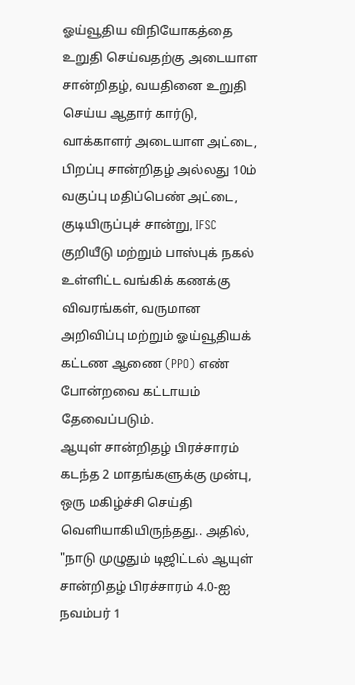ஓய்வூதிய விநியோகத்தை உறுதி செய்வதற்கு அடையாள சான்றிதழ், வயதினை உறுதி செய்ய ஆதார் கார்டு, வாக்காளர் அடையாள அட்டை, பிறப்பு சான்றிதழ் அல்லது 10ம் வகுப்பு மதிப்பெண் அட்டை, குடியிருப்புச் சான்று, IFSC குறியீடு மற்றும் பாஸ்புக் நகல் உள்ளிட்ட வங்கிக் கணக்கு விவரங்கள், வருமான அறிவிப்பு மற்றும் ஓய்வூதியக் கட்டண ஆணை (PPO) எண் போன்றவை கட்டாயம் தேவைப்படும்.
ஆயுள் சான்றிதழ் பிரச்சாரம்
கடந்த 2 மாதங்களுக்கு முன்பு, ஒரு மகிழ்ச்சி செய்தி வெளியாகியிருந்தது.. அதில், "நாடு முழுதும் டிஜிட்டல் ஆயுள் சான்றிதழ் பிரச்சாரம் 4.0-ஐ நவம்பர் 1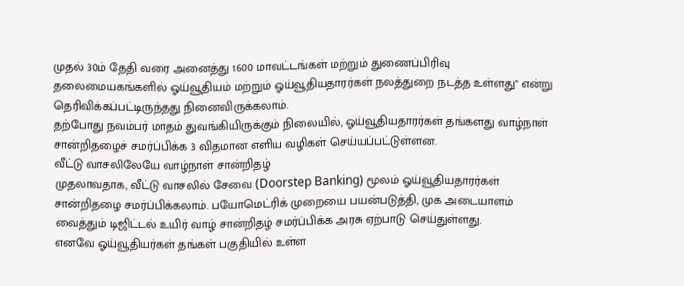முதல் 30ம் தேதி வரை அனைத்து 1600 மாவட்டங்கள் மற்றும் துணைப்பிரிவு தலைமையகங்களில் ஓய்வூதியம் மற்றும் ஓய்வூதியதாரர்கள் நலத்துறை நடத்த உள்ளது" என்று தெரிவிக்கப்பட்டிருந்தது நினைவிருக்கலாம்.
தற்போது நவம்பர் மாதம் துவங்கியிருக்கும் நிலையில், ஓய்வூதியதாரர்கள் தங்களது வாழ்நாள் சான்றிதழைச் சமர்ப்பிக்க 3 விதமான எளிய வழிகள் செய்யப்பட்டுள்ளன.
வீட்டு வாசலிலேயே வாழ்நாள் சான்றிதழ்
முதலாவதாக, வீட்டு வாசலில் சேவை (Doorstep Banking) மூலம் ஓய்வூதியதாரர்கள் சான்றிதழை சமர்ப்பிக்கலாம். பயோமெட்ரிக் முறையை பயன்படுத்தி, முக அடையாளம் வைத்தும் டிஜிட்டல் உயிர் வாழ் சான்றிதழ் சமர்ப்பிக்க அரசு ஏற்பாடு செய்துள்ளது.
எனவே ஓய்வூதியர்கள் தங்கள் பகுதியில் உள்ள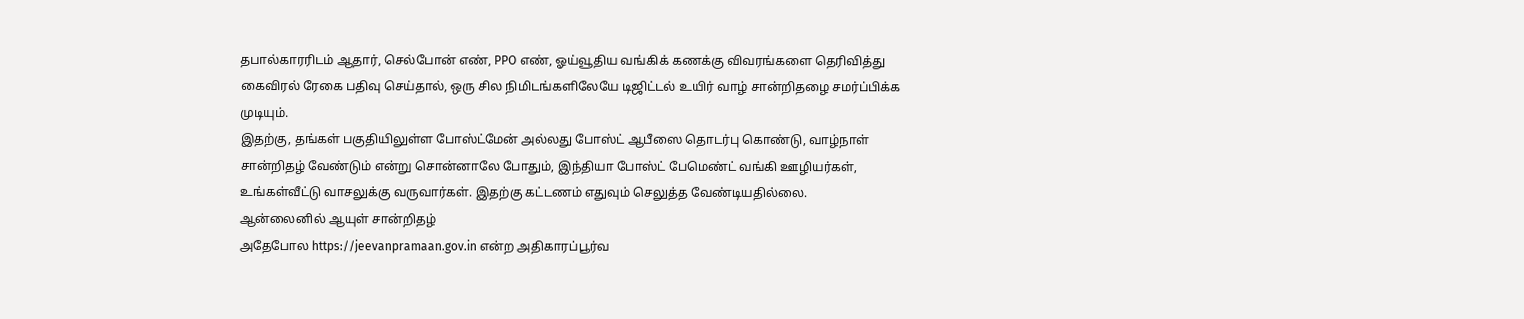தபால்காரரிடம் ஆதார், செல்போன் எண், PPO எண், ஓய்வூதிய வங்கிக் கணக்கு விவரங்களை தெரிவித்து கைவிரல் ரேகை பதிவு செய்தால், ஒரு சில நிமிடங்களிலேயே டிஜிட்டல் உயிர் வாழ் சான்றிதழை சமர்ப்பிக்க முடியும்.
இதற்கு, தங்கள் பகுதியிலுள்ள போஸ்ட்மேன் அல்லது போஸ்ட் ஆபீஸை தொடர்பு கொண்டு, வாழ்நாள் சான்றிதழ் வேண்டும் என்று சொன்னாலே போதும், இந்தியா போஸ்ட் பேமெண்ட் வங்கி ஊழியர்கள், உங்கள்வீட்டு வாசலுக்கு வருவார்கள். இதற்கு கட்டணம் எதுவும் செலுத்த வேண்டியதில்லை.
ஆன்லைனில் ஆயுள் சான்றிதழ்
அதேபோல https://jeevanpramaan.gov.in என்ற அதிகாரப்பூர்வ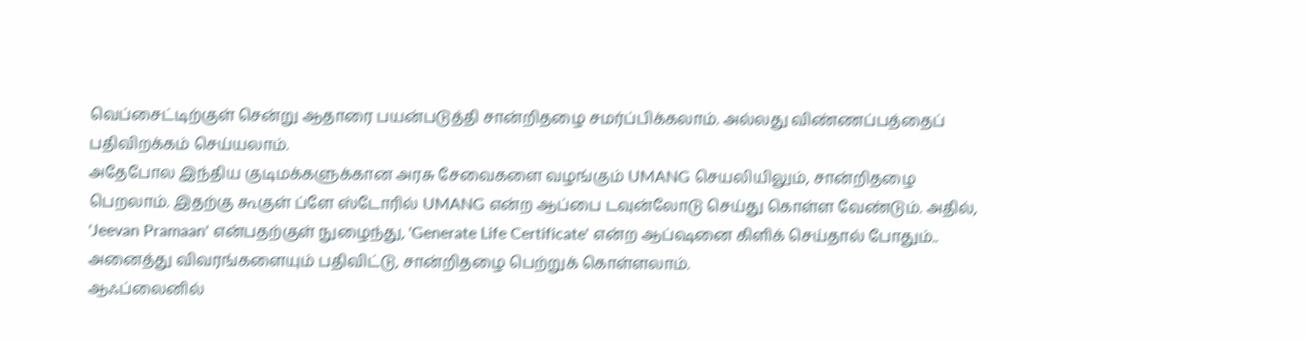வெப்சைட்டிற்குள் சென்று ஆதாரை பயன்படுத்தி சான்றிதழை சமர்ப்பிக்கலாம். அல்லது விண்ணப்பத்தைப் பதிவிறக்கம் செய்யலாம்.
அதேபோல இந்திய குடிமக்களுக்கான அரசு சேவைகளை வழங்கும் UMANG செயலியிலும், சான்றிதழை பெறலாம். இதற்கு கூகுள் ப்ளே ஸ்டோரில் UMANG என்ற ஆப்பை டவுன்லோடு செய்து கொள்ள வேண்டும். அதில், 'Jeevan Pramaan' என்பதற்குள் நுழைந்து, 'Generate Life Certificate' என்ற ஆப்ஷனை கிளிக் செய்தால் போதும்.. அனைத்து விவரங்களையும் பதிவிட்டு, சான்றிதழை பெற்றுக் கொள்ளலாம்.
ஆஃப்லைனில்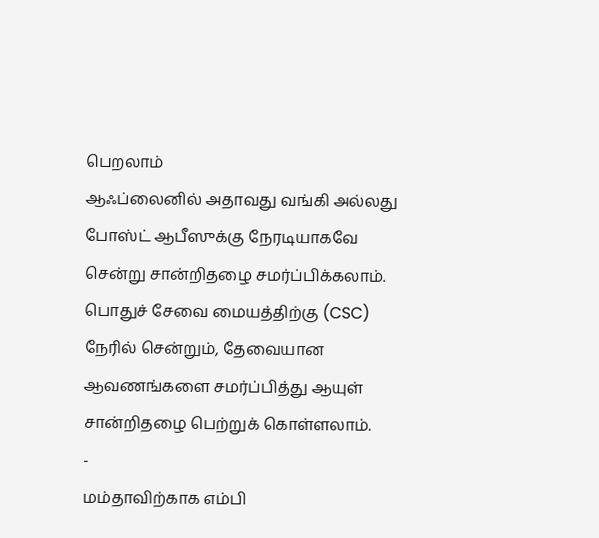பெறலாம்
ஆஃப்லைனில் அதாவது வங்கி அல்லது போஸ்ட் ஆபீஸுக்கு நேரடியாகவே சென்று சான்றிதழை சமர்ப்பிக்கலாம். பொதுச் சேவை மையத்திற்கு (CSC) நேரில் சென்றும், தேவையான ஆவணங்களை சமர்ப்பித்து ஆயுள் சான்றிதழை பெற்றுக் கொள்ளலாம்.
-
மம்தாவிற்காக எம்பி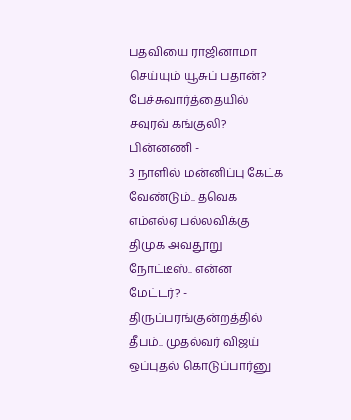பதவியை ராஜினாமா செய்யும் யூசுப் பதான்? பேச்சுவார்த்தையில் சவுரவ் கங்குலி? பின்னணி -
3 நாளில் மன்னிப்பு கேட்க வேண்டும்.. தவெக எம்எல்ஏ பல்லவிக்கு திமுக அவதூறு நோட்டீஸ்.. என்ன மேட்டர்? -
திருப்பரங்குன்றத்தில் தீபம்.. முதல்வர் விஜய் ஒப்புதல் கொடுப்பார்னு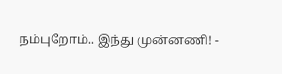நம்புறோம்.. இந்து முன்னணி! -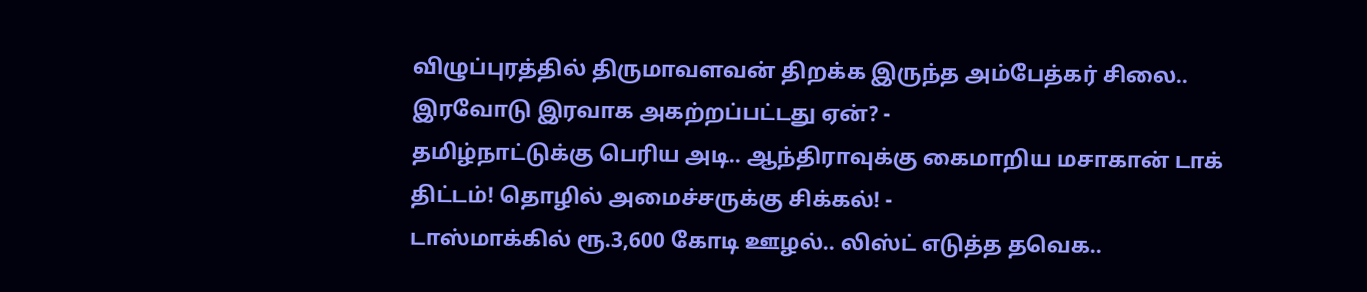விழுப்புரத்தில் திருமாவளவன் திறக்க இருந்த அம்பேத்கர் சிலை.. இரவோடு இரவாக அகற்றப்பட்டது ஏன்? -
தமிழ்நாட்டுக்கு பெரிய அடி.. ஆந்திராவுக்கு கைமாறிய மசாகான் டாக் திட்டம்! தொழில் அமைச்சருக்கு சிக்கல்! -
டாஸ்மாக்கில் ரூ.3,600 கோடி ஊழல்.. லிஸ்ட் எடுத்த தவெக..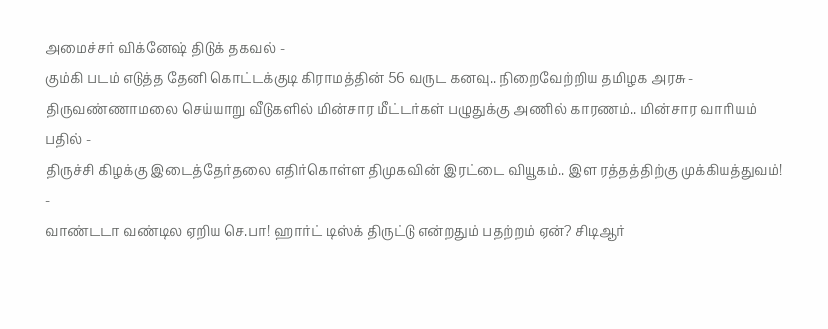அமைச்சர் விக்னேஷ் திடுக் தகவல் -
கும்கி படம் எடுத்த தேனி கொட்டக்குடி கிராமத்தின் 56 வருட கனவு.. நிறைவேற்றிய தமிழக அரசு -
திருவண்ணாமலை செய்யாறு வீடுகளில் மின்சார மீட்டர்கள் பழுதுக்கு அணில் காரணம்.. மின்சார வாரியம் பதில் -
திருச்சி கிழக்கு இடைத்தேர்தலை எதிர்கொள்ள திமுகவின் இரட்டை வியூகம்.. இள ரத்தத்திற்கு முக்கியத்துவம்! -
வாண்டடா வண்டில ஏறிய செ.பா! ஹார்ட் டிஸ்க் திருட்டு என்றதும் பதற்றம் ஏன்? சிடிஆர்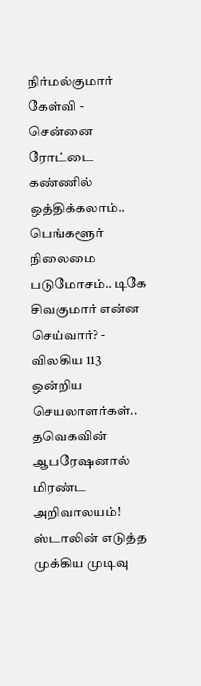நிர்மல்குமார் கேள்வி -
சென்னை ரோட்டை கண்ணில் ஒத்திக்கலாம்.. பெங்களூர் நிலைமை படுமோசம்.. டிகே சிவகுமார் என்ன செய்வார்? -
விலகிய 113 ஒன்றிய செயலாளர்கள்.. தவெகவின் ஆபரேஷனால் மிரண்ட அறிவாலயம்! ஸ்டாலின் எடுத்த முக்கிய முடிவு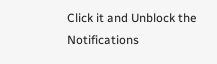Click it and Unblock the Notifications